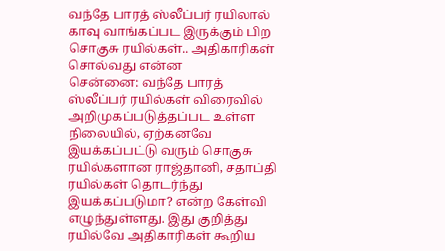வந்தே பாரத் ஸ்லீப்பர் ரயிலால் காவு வாங்கப்பட இருக்கும் பிற சொகுசு ரயில்கள்.. அதிகாரிகள் சொல்வது என்ன
சென்னை: வந்தே பாரத் ஸ்லீப்பர் ரயில்கள் விரைவில் அறிமுகப்படுத்தப்பட உள்ள நிலையில், ஏற்கனவே இயக்கப்பட்டு வரும் சொகுசு ரயில்களான ராஜ்தானி, சதாப்தி ரயில்கள் தொடர்ந்து இயக்கப்படுமா? என்ற கேள்வி எழுந்துள்ளது. இது குறித்து ரயில்வே அதிகாரிகள் கூறிய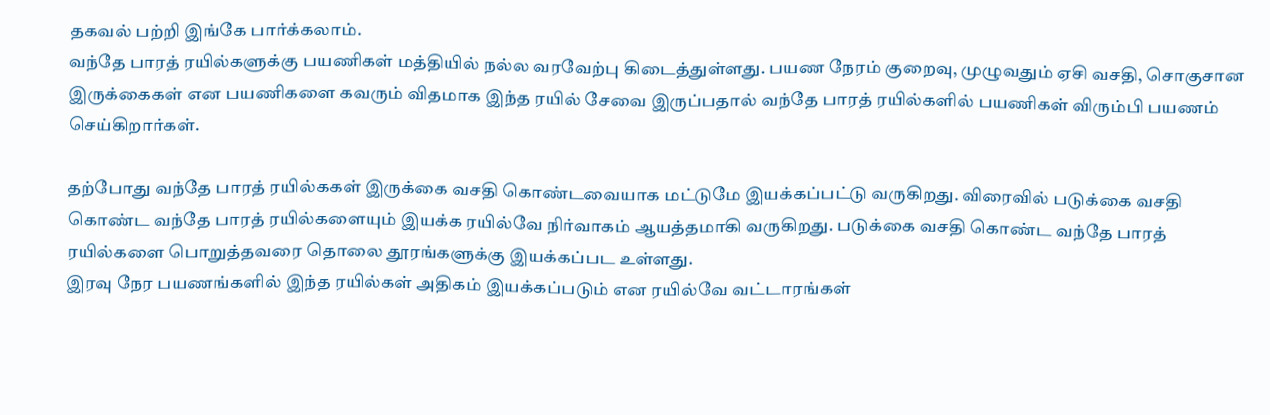தகவல் பற்றி இங்கே பார்க்கலாம்.
வந்தே பாரத் ரயில்களுக்கு பயணிகள் மத்தியில் நல்ல வரவேற்பு கிடைத்துள்ளது. பயண நேரம் குறைவு, முழுவதும் ஏசி வசதி, சொகுசான இருக்கைகள் என பயணிகளை கவரும் விதமாக இந்த ரயில் சேவை இருப்பதால் வந்தே பாரத் ரயில்களில் பயணிகள் விரும்பி பயணம் செய்கிறார்கள்.

தற்போது வந்தே பாரத் ரயில்ககள் இருக்கை வசதி கொண்டவையாக மட்டுமே இயக்கப்பட்டு வருகிறது. விரைவில் படுக்கை வசதி கொண்ட வந்தே பாரத் ரயில்களையும் இயக்க ரயில்வே நிர்வாகம் ஆயத்தமாகி வருகிறது. படுக்கை வசதி கொண்ட வந்தே பாரத் ரயில்களை பொறுத்தவரை தொலை தூரங்களுக்கு இயக்கப்பட உள்ளது.
இரவு நேர பயணங்களில் இந்த ரயில்கள் அதிகம் இயக்கப்படும் என ரயில்வே வட்டாரங்கள்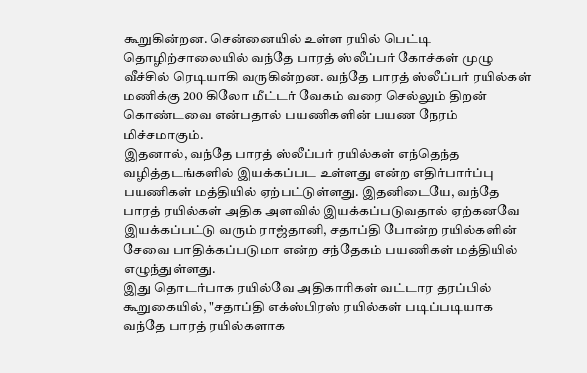கூறுகின்றன. சென்னையில் உள்ள ரயில் பெட்டி தொழிற்சாலையில் வந்தே பாரத் ஸ்லீப்பர் கோச்கள் முழு வீச்சில் ரெடியாகி வருகின்றன. வந்தே பாரத் ஸ்லீப்பர் ரயில்கள் மணிக்கு 200 கிலோ மீட்டர் வேகம் வரை செல்லும் திறன் கொண்டவை என்பதால் பயணிகளின் பயண நேரம் மிச்சமாகும்.
இதனால், வந்தே பாரத் ஸ்லீப்பர் ரயில்கள் எந்தெந்த வழித்தடங்களில் இயக்கப்பட உள்ளது என்ற எதிர்பார்ப்பு பயணிகள் மத்தியில் ஏற்பட்டுள்ளது. இதனிடையே, வந்தே பாரத் ரயில்கள் அதிக அளவில் இயக்கப்படுவதால் ஏற்கனவே இயக்கப்பட்டு வரும் ராஜ்தானி, சதாப்தி போன்ற ரயில்களின் சேவை பாதிக்கப்படுமா என்ற சந்தேகம் பயணிகள் மத்தியில் எழுந்துள்ளது.
இது தொடர்பாக ரயில்வே அதிகாரிகள் வட்டார தரப்பில் கூறுகையில், "சதாப்தி எக்ஸ்பிரஸ் ரயில்கள் படிப்படியாக வந்தே பாரத் ரயில்களாக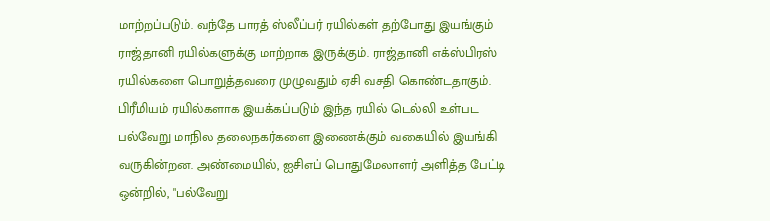மாற்றப்படும். வந்தே பாரத் ஸ்லீப்பர் ரயில்கள் தற்போது இயங்கும் ராஜ்தானி ரயில்களுக்கு மாற்றாக இருக்கும். ராஜ்தானி எக்ஸ்பிரஸ் ரயில்களை பொறுத்தவரை முழுவதும் ஏசி வசதி கொண்டதாகும்.
பிரீமியம் ரயில்களாக இயக்கப்படும் இந்த ரயில் டெல்லி உள்பட பல்வேறு மாநில தலைநகர்களை இணைக்கும் வகையில் இயங்கி வருகின்றன. அண்மையில், ஐசிஎப் பொதுமேலாளர் அளித்த பேட்டி ஒன்றில், "பல்வேறு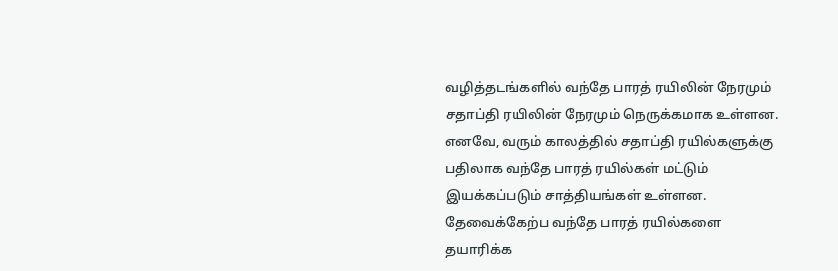வழித்தடங்களில் வந்தே பாரத் ரயிலின் நேரமும் சதாப்தி ரயிலின் நேரமும் நெருக்கமாக உள்ளன. எனவே, வரும் காலத்தில் சதாப்தி ரயில்களுக்கு பதிலாக வந்தே பாரத் ரயில்கள் மட்டும் இயக்கப்படும் சாத்தியங்கள் உள்ளன.
தேவைக்கேற்ப வந்தே பாரத் ரயில்களை தயாரிக்க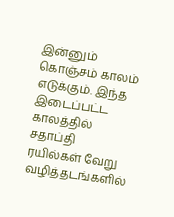இன்னும் கொஞ்சம் காலம் எடுக்கும். இந்த இடைப்பட்ட காலத்தில் சதாப்தி ரயில்கள் வேறு வழித்தடங்களில்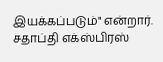இயக்கப்படும்" என்றார். சதாப்தி எக்ஸ்பிரஸ்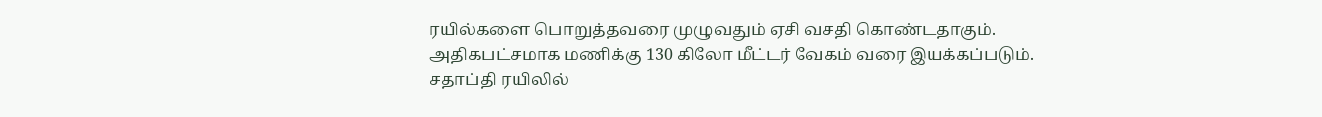ரயில்களை பொறுத்தவரை முழுவதும் ஏசி வசதி கொண்டதாகும். அதிகபட்சமாக மணிக்கு 130 கிலோ மீட்டர் வேகம் வரை இயக்கப்படும். சதாப்தி ரயிலில்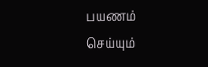பயணம் செய்யும்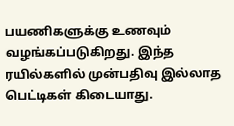பயணிகளுக்கு உணவும் வழங்கப்படுகிறது. இந்த ரயில்களில் முன்பதிவு இல்லாத பெட்டிகள் கிடையாது.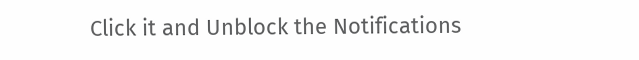Click it and Unblock the Notifications